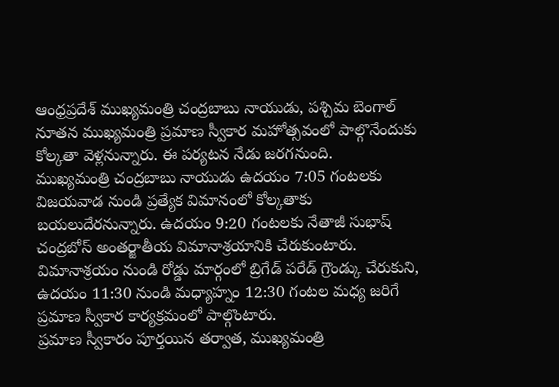ఆంధ్రప్రదేశ్ ముఖ్యమంత్రి చంద్రబాబు నాయుడు, పశ్చిమ బెంగాల్ నూతన ముఖ్యమంత్రి ప్రమాణ స్వీకార మహోత్సవంలో పాల్గొనేందుకు కోల్కతా వెళ్లనున్నారు. ఈ పర్యటన నేడు జరగనుంది.
ముఖ్యమంత్రి చంద్రబాబు నాయుడు ఉదయం 7:05 గంటలకు విజయవాడ నుండి ప్రత్యేక విమానంలో కోల్కతాకు బయలుదేరనున్నారు. ఉదయం 9:20 గంటలకు నేతాజీ సుభాష్ చంద్రబోస్ అంతర్జాతీయ విమానాశ్రయానికి చేరుకుంటారు.
విమానాశ్రయం నుండి రోడ్డు మార్గంలో బ్రిగేడ్ పరేడ్ గ్రౌండ్కు చేరుకుని, ఉదయం 11:30 నుండి మధ్యాహ్నం 12:30 గంటల మధ్య జరిగే ప్రమాణ స్వీకార కార్యక్రమంలో పాల్గొంటారు.
ప్రమాణ స్వీకారం పూర్తయిన తర్వాత, ముఖ్యమంత్రి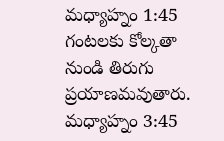మధ్యాహ్నం 1:45 గంటలకు కోల్కతా నుండి తిరుగు ప్రయాణమవుతారు. మధ్యాహ్నం 3:45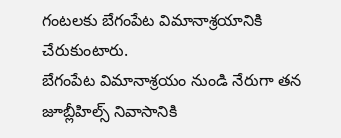గంటలకు బేగంపేట విమానాశ్రయానికి చేరుకుంటారు.
బేగంపేట విమానాశ్రయం నుండి నేరుగా తన జూబ్లీహిల్స్ నివాసానికి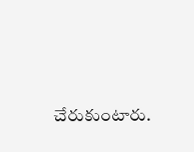చేరుకుంటారు.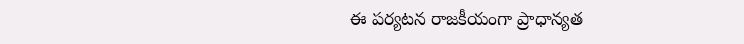ఈ పర్యటన రాజకీయంగా ప్రాధాన్యత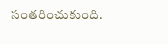సంతరించుకుంది.